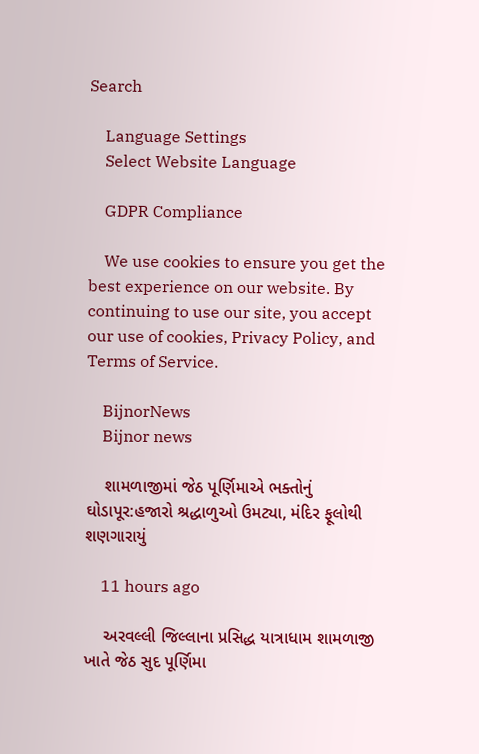Search

    Language Settings
    Select Website Language

    GDPR Compliance

    We use cookies to ensure you get the best experience on our website. By continuing to use our site, you accept our use of cookies, Privacy Policy, and Terms of Service.

    BijnorNews
    Bijnor news

    શામળાજીમાં જેઠ પૂર્ણિમાએ ભક્તોનું ઘોડાપૂર:હજારો શ્રદ્ધાળુઓ ઉમટ્યા, મંદિર ફૂલોથી શણગારાયું

    11 hours ago

    અરવલ્લી જિલ્લાના પ્રસિદ્ધ યાત્રાધામ શામળાજી ખાતે જેઠ સુદ પૂર્ણિમા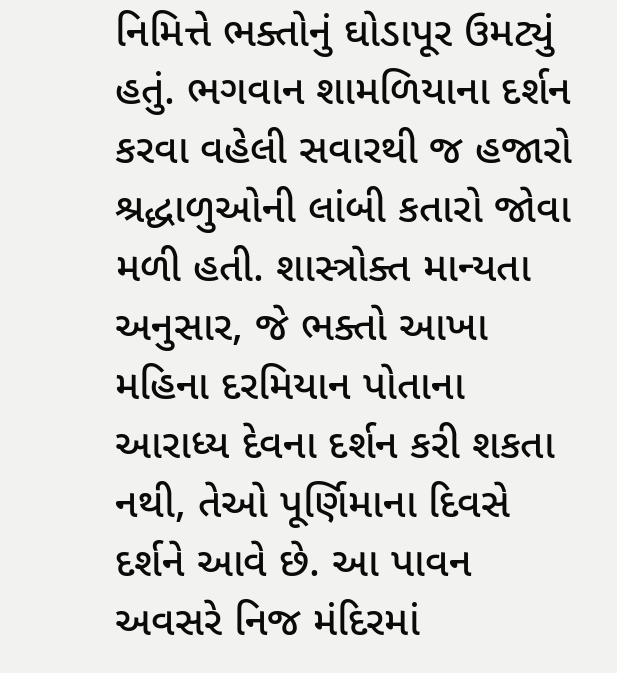નિમિત્તે ભક્તોનું ઘોડાપૂર ઉમટ્યું હતું. ભગવાન શામળિયાના દર્શન કરવા વહેલી સવારથી જ હજારો શ્રદ્ધાળુઓની લાંબી કતારો જોવા મળી હતી. શાસ્ત્રોક્ત માન્યતા અનુસાર, જે ભક્તો આખા મહિના દરમિયાન પોતાના આરાધ્ય દેવના દર્શન કરી શકતા નથી, તેઓ પૂર્ણિમાના દિવસે દર્શને આવે છે. આ પાવન અવસરે નિજ મંદિરમાં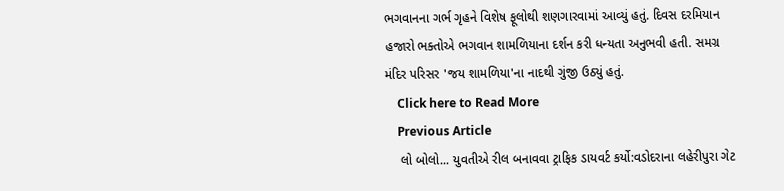ભગવાનના ગર્ભ ગૃહને વિશેષ ફૂલોથી શણગારવામાં આવ્યું હતું. દિવસ દરમિયાન હજારો ભક્તોએ ભગવાન શામળિયાના દર્શન કરી ધન્યતા અનુભવી હતી. સમગ્ર મંદિર પરિસર 'જય શામળિયા'ના નાદથી ગુંજી ઉઠ્યું હતું.
    Click here to Read More
    Previous Article
    લો બોલો... યુવતીએ રીલ બનાવવા ટ્રાફિક ડાયવર્ટ કર્યો:વડોદરાના લહેરીપુરા ગેટ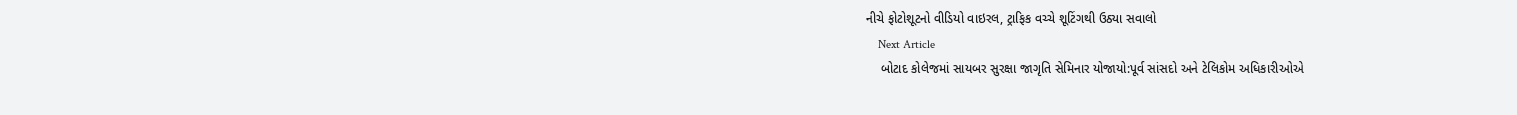નીચે ફોટોશૂટનો વીડિયો વાઇરલ, ટ્રાફિક વચ્ચે શૂટિંગથી ઉઠ્યા સવાલો
    Next Article
    બોટાદ કોલેજમાં સાયબર સુરક્ષા જાગૃતિ સેમિનાર યોજાયો:પૂર્વ સાંસદો અને ટેલિકોમ અધિકારીઓએ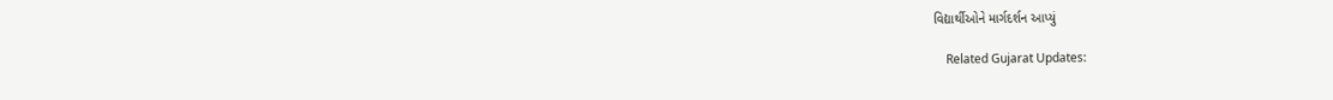વિદ્યાર્થીઓને માર્ગદર્શન આપ્યું

    Related Gujarat Updates: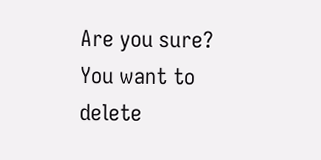Are you sure? You want to delete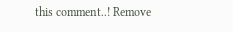this comment..! Remove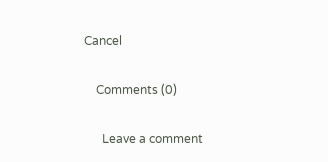Cancel

    Comments (0)

      Leave a comment